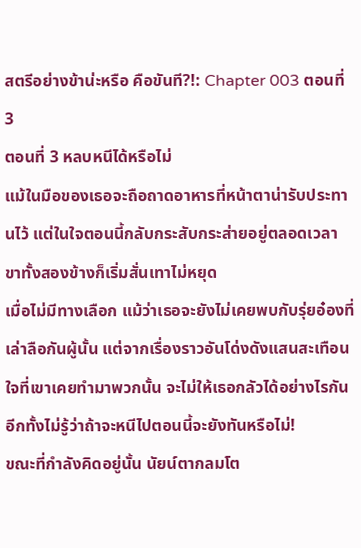สตรีอย่างข้าน่ะหรือ คือขันที?!: Chapter 003 ตอนที่ 3
ตอนที่ 3 หลบหนีได้หรือไม่
แม้ในมือของเธอจะถือถาดอาหารที่หน้าตาน่ารับประทานไว้ แต่ในใจตอนนี้กลับกระสับกระส่ายอยู่ตลอดเวลา ขาทั้งสองข้างก็เริ่มสั่นเทาไม่หยุด
เมื่อไม่มีทางเลือก แม้ว่าเธอจะยังไม่เคยพบกับรุ่ยอ๋องที่เล่าลือกันผู้นั้น แต่จากเรื่องราวอันโด่งดังแสนสะเทือนใจที่เขาเคยทำมาพวกนั้น จะไม่ให้เธอกลัวได้อย่างไรกัน
อีกทั้งไม่รู้ว่าถ้าจะหนีไปตอนนี้จะยังทันหรือไม่!
ขณะที่กำลังคิดอยู่นั้น นัยน์ตากลมโต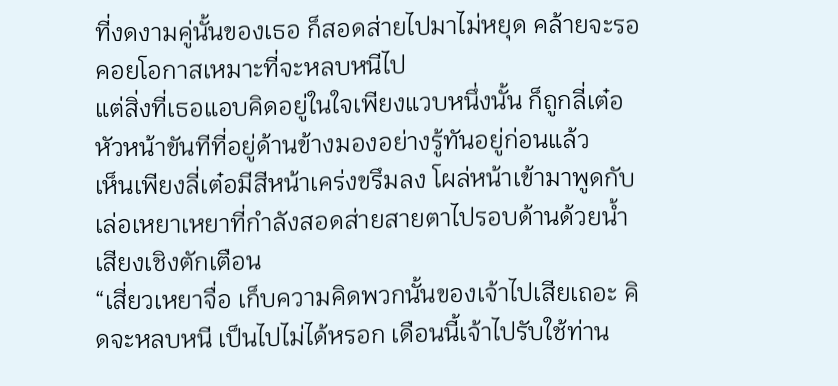ที่งดงามคู่นั้นของเธอ ก็สอดส่ายไปมาไม่หยุด คล้ายจะรอคอยโอกาสเหมาะที่จะหลบหนีไป
แต่สิ่งที่เธอแอบคิดอยู่ในใจเพียงแวบหนึ่งนั้น ก็ถูกลี่เต๋อหัวหน้าขันทีที่อยู่ด้านข้างมองอย่างรู้ทันอยู่ก่อนแล้ว
เห็นเพียงลี่เต๋อมีสีหน้าเคร่งขรึมลง โผล่หน้าเข้ามาพูดกับเล่อเหยาเหยาที่กำลังสอดส่ายสายตาไปรอบด้านด้วยน้ำเสียงเชิงตักเตือน
“เสี่ยวเหยาจื่อ เก็บความคิดพวกนั้นของเจ้าไปเสียเถอะ คิดจะหลบหนี เป็นไปไม่ได้หรอก เดือนนี้เจ้าไปรับใช้ท่าน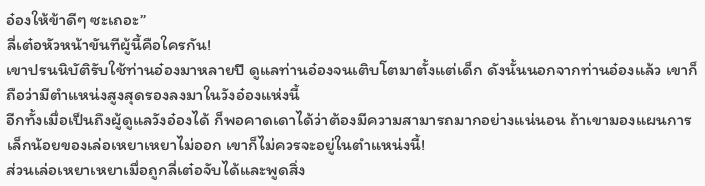อ๋องให้ข้าดีๆ ซะเถอะ”
ลี่เต๋อหัวหน้าขันทีผู้นี้คือใครกัน!
เขาปรนนิบัติรับใช้ท่านอ๋องมาหลายปี ดูแลท่านอ๋องจนเติบโตมาตั้งแต่เด็ก ดังนั้นนอกจากท่านอ๋องแล้ว เขาก็ถือว่ามีตำแหน่งสูงสุดรองลงมาในวังอ๋องแห่งนี้
อีกทั้งเมื่อเป็นถึงผู้ดูแลวังอ๋องได้ ก็พอคาดเดาได้ว่าต้องมีความสามารถมากอย่างแน่นอน ถ้าเขามองแผนการเล็กน้อยของเล่อเหยาเหยาไม่ออก เขาก็ไม่ควรจะอยู่ในตำแหน่งนี้!
ส่วนเล่อเหยาเหยาเมื่อถูกลี่เต๋อจับได้และพูดสิ่ง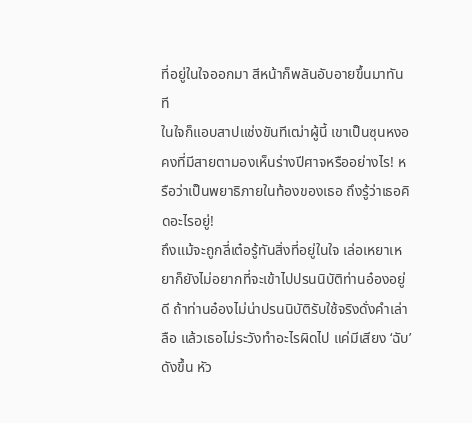ที่อยู่ในใจออกมา สีหน้าก็พลันอับอายขึ้นมาทันที
ในใจก็แอบสาปแช่งขันทีเฒ่าผู้นี้ เขาเป็นซุนหงอคงที่มีสายตามองเห็นร่างปีศาจหรืออย่างไร! หรือว่าเป็นพยาธิภายในท้องของเธอ ถึงรู้ว่าเธอคิดอะไรอยู่!
ถึงแม้จะถูกลี่เต๋อรู้ทันสิ่งที่อยู่ในใจ เล่อเหยาเหยาก็ยังไม่อยากที่จะเข้าไปปรนนิบัติท่านอ๋องอยู่ดี ถ้าท่านอ๋องไม่น่าปรนนิบัติรับใช้จริงดั่งคำเล่าลือ แล้วเธอไม่ระวังทำอะไรผิดไป แค่มีเสียง ‘ฉับ’ ดังขึ้น หัว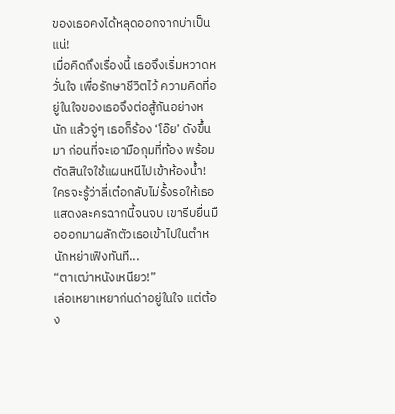ของเธอคงได้หลุดออกจากบ่าเป็นแน่!
เมื่อคิดถึงเรื่องนี้ เธอจึงเริ่มหวาดหวั่นใจ เพื่อรักษาชีวิตไว้ ความคิดที่อยู่ในใจของเธอจึงต่อสู้กันอย่างหนัก แล้วจู่ๆ เธอก็ร้อง ‘โอ๊ย’ ดังขึ้นมา ก่อนที่จะเอามือกุมที่ท้อง พร้อมตัดสินใจใช้แผนหนีไปเข้าห้องน้ำ! ใครจะรู้ว่าลี่เต๋อกลับไม่รั้งรอให้เธอแสดงละครฉากนี้จนจบ เขารีบยื่นมือออกมาผลักตัวเธอเข้าไปในตำหนักหย่าเฟิงทันที...
“ตาเฒ่าหนังเหนียว!”
เล่อเหยาเหยาก่นด่าอยู่ในใจ แต่ต้อง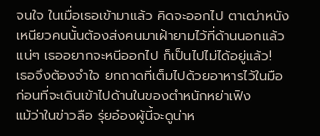จนใจ ในเมื่อเธอเข้ามาแล้ว คิดจะออกไป ตาเฒ่าหนังเหนียวคนนั้นต้องส่งคนมาเฝ้ายามไว้ที่ด้านนอกแล้วแน่ๆ เธออยากจะหนีออกไป ก็เป็นไปไม่ได้อยู่แล้ว!
เธอจึงต้องจำใจ ยกถาดที่เต็มไปด้วยอาหารไว้ในมือ ก่อนที่จะเดินเข้าไปด้านในของตำหนักหย่าเฟิง
แม้ว่าในข่าวลือ รุ่ยอ๋องผู้นี้จะดูน่าห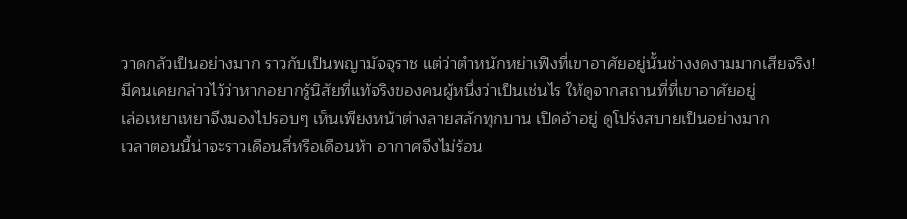วาดกลัวเป็นอย่างมาก ราวกับเป็นพญามัจจุราช แต่ว่าตำหนักหย่าเฟิงที่เขาอาศัยอยู่นั้นช่างงดงามมากเสียจริง!
มีคนเคยกล่าวไว้ว่าหากอยากรู้นิสัยที่แท้จริงของคนผู้หนึ่งว่าเป็นเช่นไร ให้ดูจากสถานที่ที่เขาอาศัยอยู่
เล่อเหยาเหยาจึงมองไปรอบๆ เห็นเพียงหน้าต่างลายสลักทุกบาน เปิดอ้าอยู่ ดูโปร่งสบายเป็นอย่างมาก
เวลาตอนนี้น่าจะราวเดือนสี่หรือเดือนห้า อากาศจึงไม่ร้อน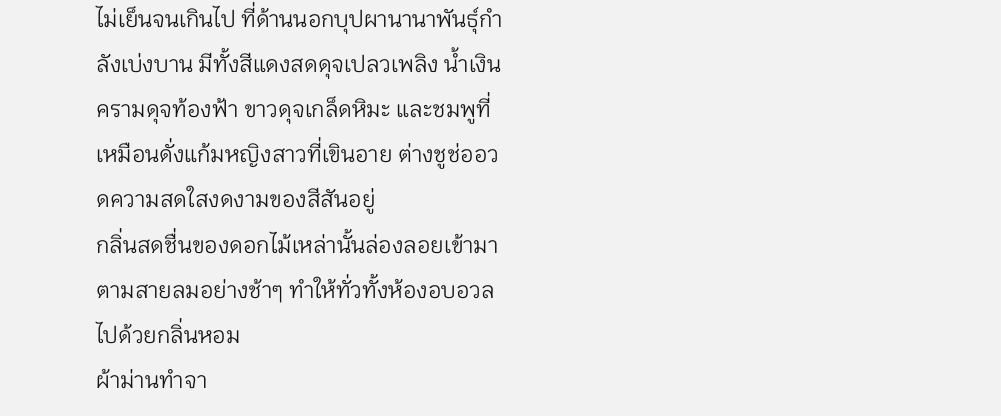ไม่เย็นจนเกินไป ที่ด้านนอกบุปผานานาพันธุ์กำลังเบ่งบาน มีทั้งสีแดงสดดุจเปลวเพลิง น้ำเงินครามดุจท้องฟ้า ขาวดุจเกล็ดหิมะ และชมพูที่เหมือนดั่งแก้มหญิงสาวที่เขินอาย ต่างชูช่ออวดความสดใสงดงามของสีสันอยู่
กลิ่นสดชื่นของดอกไม้เหล่านั้นล่องลอยเข้ามาตามสายลมอย่างช้าๆ ทำให้ทั่วทั้งห้องอบอวลไปด้วยกลิ่นหอม
ผ้าม่านทำจา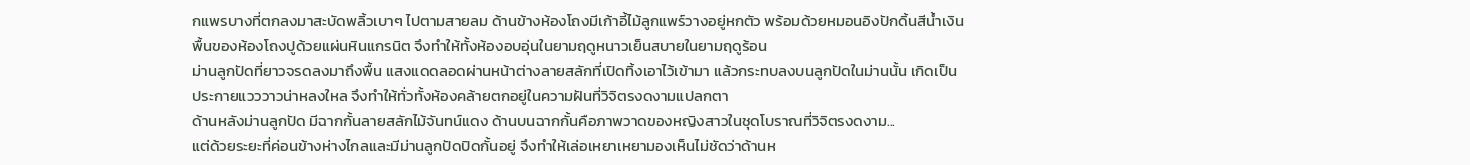กแพรบางที่ตกลงมาสะบัดพลิ้วเบาๆ ไปตามสายลม ด้านข้างห้องโถงมีเก้าอี้ไม้ลูกแพร์วางอยู่หกตัว พร้อมด้วยหมอนอิงปักดิ้นสีน้ำเงิน พื้นของห้องโถงปูด้วยแผ่นหินแกรนิต จึงทำให้ทั้งห้องอบอุ่นในยามฤดูหนาวเย็นสบายในยามฤดูร้อน
ม่านลูกปัดที่ยาวจรดลงมาถึงพื้น แสงแดดลอดผ่านหน้าต่างลายสลักที่เปิดทิ้งเอาไว้เข้ามา แล้วกระทบลงบนลูกปัดในม่านนั้น เกิดเป็นประกายแวววาวน่าหลงใหล จึงทำให้ทั่วทั้งห้องคล้ายตกอยู่ในความฝันที่วิจิตรงดงามแปลกตา
ด้านหลังม่านลูกปัด มีฉากกั้นลายสลักไม้จันทน์แดง ด้านบนฉากกั้นคือภาพวาดของหญิงสาวในชุดโบราณที่วิจิตรงดงาม...
แต่ด้วยระยะที่ค่อนข้างห่างไกลและมีม่านลูกปัดปิดกั้นอยู่ จึงทำให้เล่อเหยาเหยามองเห็นไม่ชัดว่าด้านห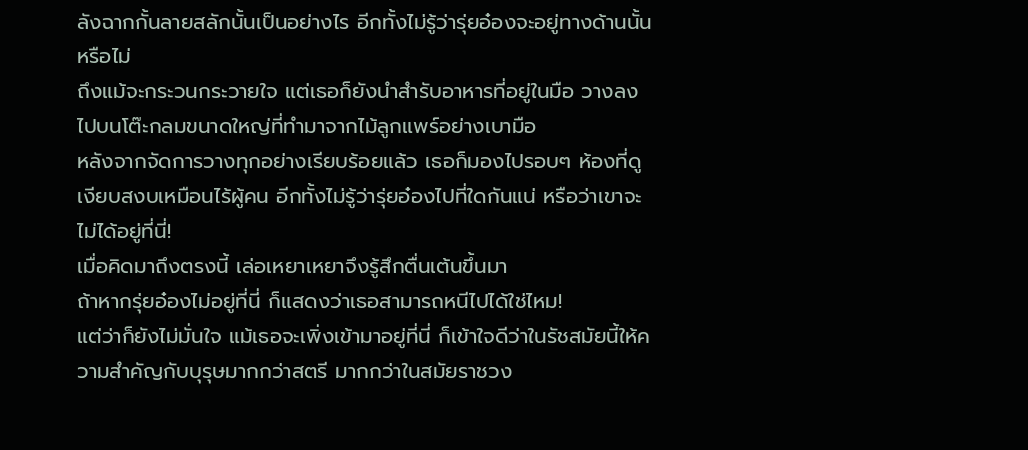ลังฉากกั้นลายสลักนั้นเป็นอย่างไร อีกทั้งไม่รู้ว่ารุ่ยอ๋องจะอยู่ทางด้านนั้นหรือไม่
ถึงแม้จะกระวนกระวายใจ แต่เธอก็ยังนำสำรับอาหารที่อยู่ในมือ วางลงไปบนโต๊ะกลมขนาดใหญ่ที่ทำมาจากไม้ลูกแพร์อย่างเบามือ
หลังจากจัดการวางทุกอย่างเรียบร้อยแล้ว เธอก็มองไปรอบๆ ห้องที่ดูเงียบสงบเหมือนไร้ผู้คน อีกทั้งไม่รู้ว่ารุ่ยอ๋องไปที่ใดกันแน่ หรือว่าเขาจะไม่ได้อยู่ที่นี่!
เมื่อคิดมาถึงตรงนี้ เล่อเหยาเหยาจึงรู้สึกตื่นเต้นขึ้นมา
ถ้าหากรุ่ยอ๋องไม่อยู่ที่นี่ ก็แสดงว่าเธอสามารถหนีไปได้ใช่ไหม!
แต่ว่าก็ยังไม่มั่นใจ แม้เธอจะเพิ่งเข้ามาอยู่ที่นี่ ก็เข้าใจดีว่าในรัชสมัยนี้ให้ความสำคัญกับบุรุษมากกว่าสตรี มากกว่าในสมัยราชวง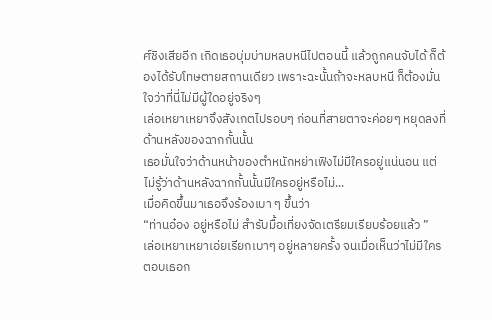ศ์ชิงเสียอีก เกิดเธอบุ่มบ่ามหลบหนีไปตอนนี้ แล้วถูกคนจับได้ ก็ต้องได้รับโทษตายสถานเดียว เพราะฉะนั้นถ้าจะหลบหนี ก็ต้องมั่นใจว่าที่นี่ไม่มีผู้ใดอยู่จริงๆ
เล่อเหยาเหยาจึงสังเกตไปรอบๆ ก่อนที่สายตาจะค่อยๆ หยุดลงที่ด้านหลังของฉากกั้นนั้น
เธอมั่นใจว่าด้านหน้าของตำหนักหย่าเฟิงไม่มีใครอยู่แน่นอน แต่ไม่รู้ว่าด้านหลังฉากกั้นนั้นมีใครอยู่หรือไม่...
เมื่อคิดขึ้นมาเธอจึงร้องเบา ๆ ขึ้นว่า
“ท่านอ๋อง อยู่หรือไม่ สำรับมื้อเที่ยงจัดเตรียมเรียบร้อยแล้ว ”
เล่อเหยาเหยาเอ่ยเรียกเบาๆ อยู่หลายครั้ง จนเมื่อเห็นว่าไม่มีใครตอบเธอก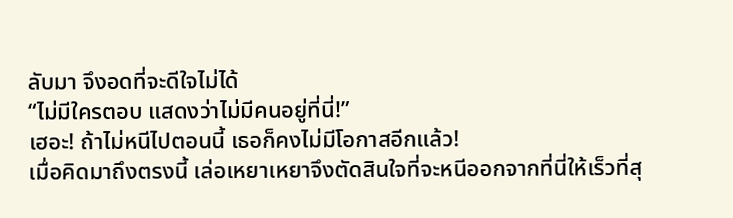ลับมา จึงอดที่จะดีใจไม่ได้
“ไม่มีใครตอบ แสดงว่าไม่มีคนอยู่ที่นี่!”
เฮอะ! ถ้าไม่หนีไปตอนนี้ เธอก็คงไม่มีโอกาสอีกแล้ว!
เมื่อคิดมาถึงตรงนี้ เล่อเหยาเหยาจึงตัดสินใจที่จะหนีออกจากที่นี่ให้เร็วที่สุ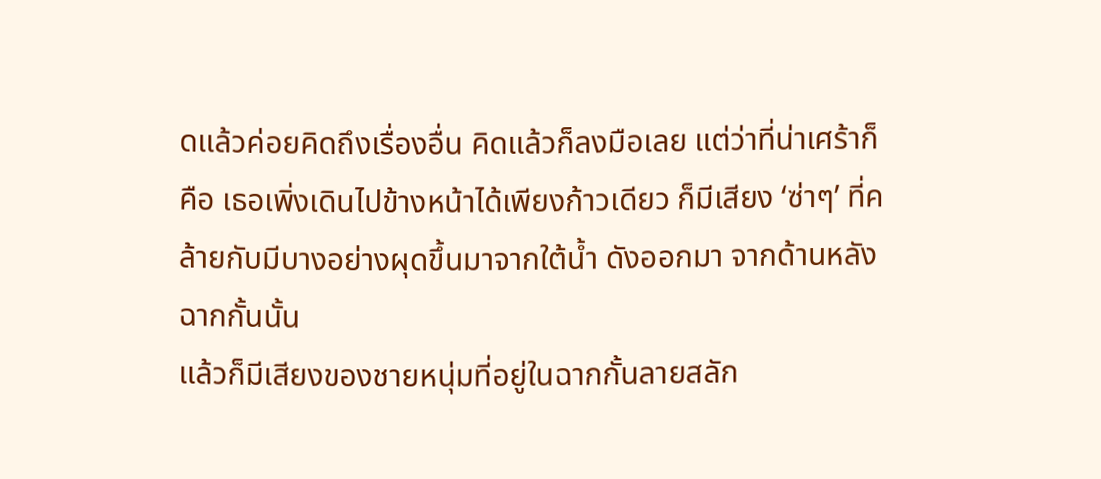ดแล้วค่อยคิดถึงเรื่องอื่น คิดแล้วก็ลงมือเลย แต่ว่าที่น่าเศร้าก็คือ เธอเพิ่งเดินไปข้างหน้าได้เพียงก้าวเดียว ก็มีเสียง ‘ซ่าๆ’ ที่คล้ายกับมีบางอย่างผุดขึ้นมาจากใต้น้ำ ดังออกมา จากด้านหลังฉากกั้นนั้น
แล้วก็มีเสียงของชายหนุ่มที่อยู่ในฉากกั้นลายสลัก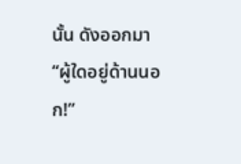นั้น ดังออกมา
“ผู้ใดอยู่ด้านนอก!”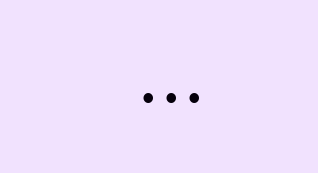...